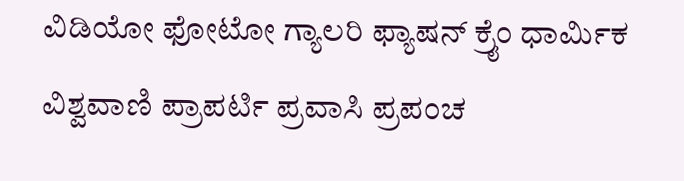ವಿಡಿಯೋ ಫೋಟೋ ಗ್ಯಾಲರಿ ಫ್ಯಾಷನ್ ಕ್ರೈಂ ಧಾರ್ಮಿಕ ವಿಶ್ವವಾಣಿ ಪ್ರಾಪರ್ಟಿ ಪ್ರವಾಸಿ ಪ್ರಪಂಚ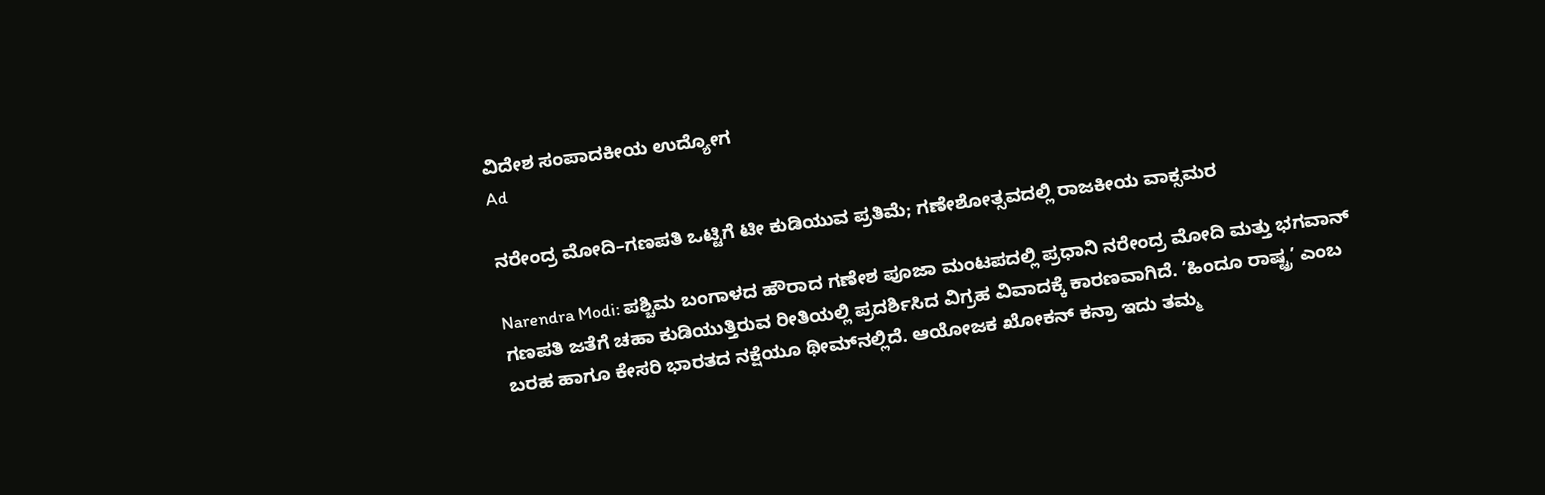ವಿದೇಶ ಸಂಪಾದಕೀಯ ಉದ್ಯೋಗ
Ad

ನರೇಂದ್ರ ಮೋದಿ–ಗಣಪತಿ ಒಟ್ಟಿಗೆ ಟೀ ಕುಡಿಯುವ ಪ್ರತಿಮೆ; ಗಣೇಶೋತ್ಸವದಲ್ಲಿ ರಾಜಕೀಯ ವಾಕ್ಸಮರ

Narendra Modi: ಪಶ್ಚಿಮ ಬಂಗಾಳದ ಹೌರಾದ ಗಣೇಶ ಪೂಜಾ ಮಂಟಪದಲ್ಲಿ ಪ್ರಧಾನಿ ನರೇಂದ್ರ ಮೋದಿ ಮತ್ತು ಭಗವಾನ್ ಗಣಪತಿ ಜತೆಗೆ ಚಹಾ ಕುಡಿಯುತ್ತಿರುವ ರೀತಿಯಲ್ಲಿ ಪ್ರದರ್ಶಿಸಿದ ವಿಗ್ರಹ ವಿವಾದಕ್ಕೆ ಕಾರಣವಾಗಿದೆ. ‘ಹಿಂದೂ ರಾಷ್ಟ್ರ’ ಎಂಬ ಬರಹ ಹಾಗೂ ಕೇಸರಿ ಭಾರತದ ನಕ್ಷೆಯೂ ಥೀಮ್‌ನಲ್ಲಿದೆ. ಆಯೋಜಕ ಖೋಕನ್ ಕನ್ರಾ ಇದು ತಮ್ಮ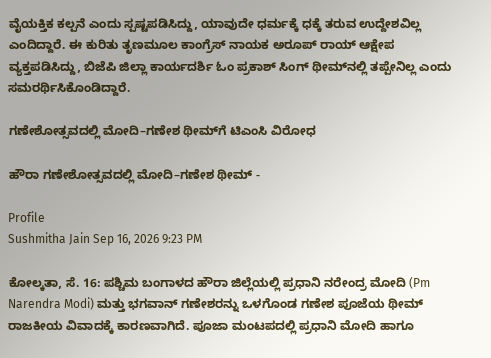ವೈಯಕ್ತಿಕ ಕಲ್ಪನೆ ಎಂದು ಸ್ಪಷ್ಟಪಡಿಸಿದ್ದು, ಯಾವುದೇ ಧರ್ಮಕ್ಕೆ ಧಕ್ಕೆ ತರುವ ಉದ್ದೇಶವಿಲ್ಲ ಎಂದಿದ್ದಾರೆ. ಈ ಕುರಿತು ತೃಣಮೂಲ ಕಾಂಗ್ರೆಸ್ ನಾಯಕ ಅರೂಪ್ ರಾಯ್ ಆಕ್ಷೇಪ ವ್ಯಕ್ತಪಡಿಸಿದ್ದು, ಬಿಜೆಪಿ ಜಿಲ್ಲಾ ಕಾರ್ಯದರ್ಶಿ ಓಂ ಪ್ರಕಾಶ್ ಸಿಂಗ್ ಥೀಮ್‌ನಲ್ಲಿ ತಪ್ಪೇನಿಲ್ಲ ಎಂದು ಸಮರರ್ಥಿಸಿಕೊಂಡಿದ್ದಾರೆ.

ಗಣೇಶೋತ್ಸವದಲ್ಲಿ ಮೋದಿ–ಗಣೇಶ ಥೀಮ್‌ಗೆ ಟಿಎಂಸಿ ವಿರೋಧ

ಹೌರಾ ಗಣೇಶೋತ್ಸವದಲ್ಲಿ ಮೋದಿ–ಗಣೇಶ ಥೀಮ್ -

Profile
Sushmitha Jain Sep 16, 2026 9:23 PM

ಕೋಲ್ಕತಾ, ಸೆ. 16: ಪಶ್ಚಿಮ ಬಂಗಾಳದ ಹೌರಾ ಜಿಲ್ಲೆಯಲ್ಲಿ ಪ್ರಧಾನಿ ನರೇಂದ್ರ ಮೋದಿ (Pm Narendra Modi) ಮತ್ತು ಭಗವಾನ್ ಗಣೇಶರನ್ನು ಒಳಗೊಂಡ ಗಣೇಶ ಪೂಜೆಯ ಥೀಮ್ ರಾಜಕೀಯ ವಿವಾದಕ್ಕೆ ಕಾರಣವಾಗಿದೆ. ಪೂಜಾ ಮಂಟಪದಲ್ಲಿ ಪ್ರಧಾನಿ ಮೋದಿ ಹಾಗೂ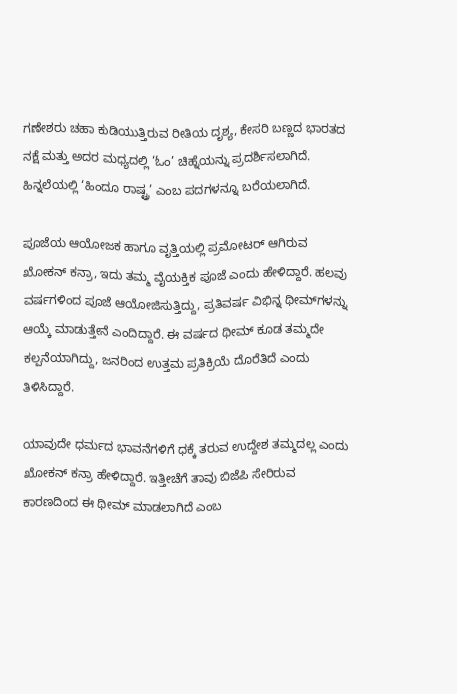ಗಣೇಶರು ಚಹಾ ಕುಡಿಯುತ್ತಿರುವ ರೀತಿಯ ದೃಶ್ಯ, ಕೇಸರಿ ಬಣ್ಣದ ಭಾರತದ ನಕ್ಷೆ ಮತ್ತು ಅದರ ಮಧ್ಯದಲ್ಲಿ ‘ಓಂ’ ಚಿಹ್ನೆಯನ್ನು ಪ್ರದರ್ಶಿಸಲಾಗಿದೆ. ಹಿನ್ನಲೆಯಲ್ಲಿ ‘ಹಿಂದೂ ರಾಷ್ಟ್ರ’ ಎಂಬ ಪದಗಳನ್ನೂ ಬರೆಯಲಾಗಿದೆ.

ಪೂಜೆಯ ಆಯೋಜಕ ಹಾಗೂ ವೃತ್ತಿಯಲ್ಲಿ ಪ್ರಮೋಟರ್ ಆಗಿರುವ ಖೋಕನ್ ಕನ್ರಾ, ಇದು ತಮ್ಮ ವೈಯಕ್ತಿಕ ಪೂಜೆ ಎಂದು ಹೇಳಿದ್ದಾರೆ. ಹಲವು ವರ್ಷಗಳಿಂದ ಪೂಜೆ ಆಯೋಜಿಸುತ್ತಿದ್ದು, ಪ್ರತಿವರ್ಷ ವಿಭಿನ್ನ ಥೀಮ್‌ಗಳನ್ನು ಆಯ್ಕೆ ಮಾಡುತ್ತೇನೆ ಎಂದಿದ್ದಾರೆ. ಈ ವರ್ಷದ ಥೀಮ್ ಕೂಡ ತಮ್ಮದೇ ಕಲ್ಪನೆಯಾಗಿದ್ದು, ಜನರಿಂದ ಉತ್ತಮ ಪ್ರತಿಕ್ರಿಯೆ ದೊರೆತಿದೆ ಎಂದು ತಿಳಿಸಿದ್ದಾರೆ.

ಯಾವುದೇ ಧರ್ಮದ ಭಾವನೆಗಳಿಗೆ ಧಕ್ಕೆ ತರುವ ಉದ್ದೇಶ ತಮ್ಮದಲ್ಲ ಎಂದು ಖೋಕನ್ ಕನ್ರಾ ಹೇಳಿದ್ದಾರೆ. ಇತ್ತೀಚೆಗೆ ತಾವು ಬಿಜೆಪಿ ಸೇರಿರುವ ಕಾರಣದಿಂದ ಈ ಥೀಮ್ ಮಾಡಲಾಗಿದೆ ಎಂಬ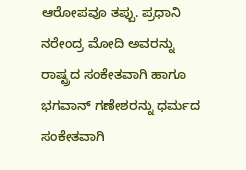ಆರೋಪವೂ ತಪ್ಪು. ಪ್ರಧಾನಿ ನರೇಂದ್ರ ಮೋದಿ ಅವರನ್ನು ರಾಷ್ಟ್ರದ ಸಂಕೇತವಾಗಿ ಹಾಗೂ ಭಗವಾನ್ ಗಣೇಶರನ್ನು ಧರ್ಮದ ಸಂಕೇತವಾಗಿ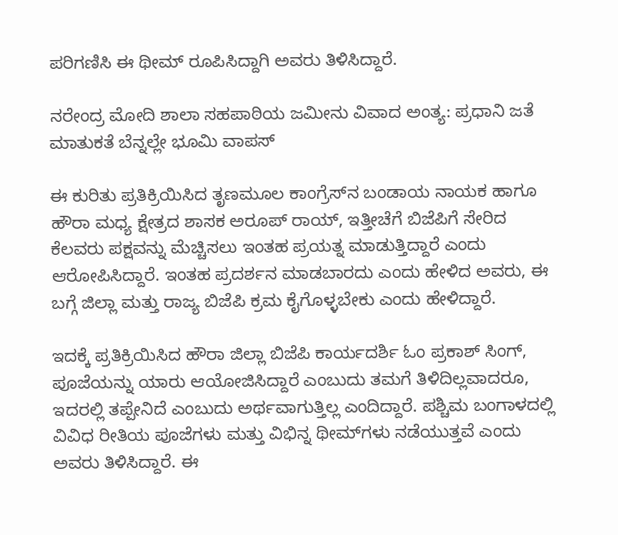ಪರಿಗಣಿಸಿ ಈ ಥೀಮ್ ರೂಪಿಸಿದ್ದಾಗಿ ಅವರು ತಿಳಿಸಿದ್ದಾರೆ.

ನರೇಂದ್ರ ಮೋದಿ ಶಾಲಾ ಸಹಪಾಠಿಯ ಜಮೀನು ವಿವಾದ ಅಂತ್ಯ: ಪ್ರಧಾನಿ ಜತೆ ಮಾತುಕತೆ ಬೆನ್ನಲ್ಲೇ ಭೂಮಿ ವಾಪಸ್

ಈ ಕುರಿತು ಪ್ರತಿಕ್ರಿಯಿಸಿದ ತೃಣಮೂಲ ಕಾಂಗ್ರೆಸ್‌ನ ಬಂಡಾಯ ನಾಯಕ ಹಾಗೂ ಹೌರಾ ಮಧ್ಯ ಕ್ಷೇತ್ರದ ಶಾಸಕ ಅರೂಪ್ ರಾಯ್, ಇತ್ತೀಚೆಗೆ ಬಿಜೆಪಿಗೆ ಸೇರಿದ ಕೆಲವರು ಪಕ್ಷವನ್ನು ಮೆಚ್ಚಿಸಲು ಇಂತಹ ಪ್ರಯತ್ನ ಮಾಡುತ್ತಿದ್ದಾರೆ ಎಂದು ಆರೋಪಿಸಿದ್ದಾರೆ. ಇಂತಹ ಪ್ರದರ್ಶನ ಮಾಡಬಾರದು ಎಂದು ಹೇಳಿದ ಅವರು, ಈ ಬಗ್ಗೆ ಜಿಲ್ಲಾ ಮತ್ತು ರಾಜ್ಯ ಬಿಜೆಪಿ ಕ್ರಮ ಕೈಗೊಳ್ಳಬೇಕು ಎಂದು ಹೇಳಿದ್ದಾರೆ.

ಇದಕ್ಕೆ ಪ್ರತಿಕ್ರಿಯಿಸಿದ ಹೌರಾ ಜಿಲ್ಲಾ ಬಿಜೆಪಿ ಕಾರ್ಯದರ್ಶಿ ಓಂ ಪ್ರಕಾಶ್ ಸಿಂಗ್, ಪೂಜೆಯನ್ನು ಯಾರು ಆಯೋಜಿಸಿದ್ದಾರೆ ಎಂಬುದು ತಮಗೆ ತಿಳಿದಿಲ್ಲವಾದರೂ, ಇದರಲ್ಲಿ ತಪ್ಪೇನಿದೆ ಎಂಬುದು ಅರ್ಥವಾಗುತ್ತಿಲ್ಲ ಎಂದಿದ್ದಾರೆ. ಪಶ್ಚಿಮ ಬಂಗಾಳದಲ್ಲಿ ವಿವಿಧ ರೀತಿಯ ಪೂಜೆಗಳು ಮತ್ತು ವಿಭಿನ್ನ ಥೀಮ್‌ಗಳು ನಡೆಯುತ್ತವೆ ಎಂದು ಅವರು ತಿಳಿಸಿದ್ದಾರೆ. ಈ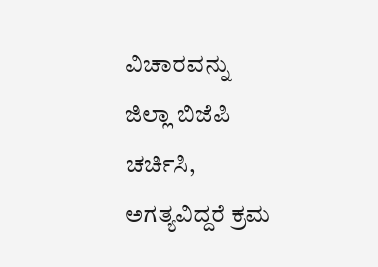ವಿಚಾರವನ್ನು ಜಿಲ್ಲಾ ಬಿಜೆಪಿ ಚರ್ಚಿಸಿ, ಅಗತ್ಯವಿದ್ದರೆ ಕ್ರಮ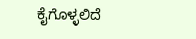ಕೈಗೊಳ್ಳಲಿದೆ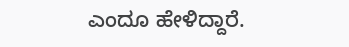ಎಂದೂ ಹೇಳಿದ್ದಾರೆ.